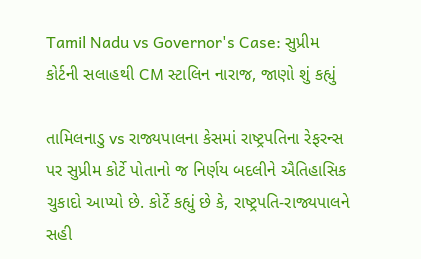Tamil Nadu vs Governor's Case: સુપ્રીમ કોર્ટની સલાહથી CM સ્ટાલિન નારાજ, જાણો શું કહ્યું

તામિલનાડુ vs રાજ્યપાલના કેસમાં રાષ્ટ્રપતિના રેફરન્સ પર સુપ્રીમ કોર્ટે પોતાનો જ નિર્ણય બદલીને ઐતિહાસિક ચુકાદો આપ્યો છે. કોર્ટે કહ્યું છે કે, રાષ્ટ્રપતિ-રાજ્યપાલને સહી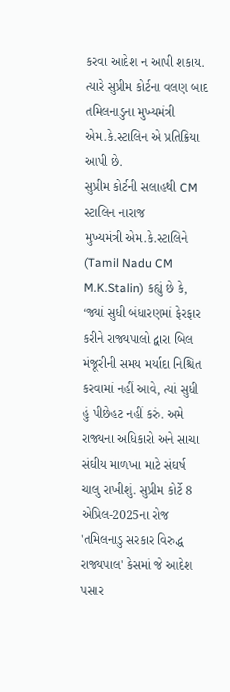કરવા આદેશ ન આપી શકાય. ત્યારે સુપ્રીમ કોર્ટના વલણ બાદ તમિલનાડુના મુખ્યમંત્રી એમ.કે.સ્ટાલિન એ પ્રતિક્રિયા આપી છે.
સુપ્રીમ કોર્ટની સલાહથી CM સ્ટાલિન નારાજ
મુખ્યમંત્રી એમ.કે.સ્ટાલિને (Tamil Nadu CM M.K.Stalin) કહ્યું છે કે, ‘જ્યાં સુધી બંધારણમાં ફેરફાર કરીને રાજ્યપાલો દ્વારા બિલ મંજૂરીની સમય મર્યાદા નિશ્ચિત કરવામાં નહીં આવે, ત્યાં સુધી હું પીછેહટ નહીં કરું. અમે રાજ્યના અધિકારો અને સાચા સંઘીય માળખા માટે સંઘર્ષ ચાલુ રાખીશું. સુપ્રીમ કોર્ટે 8 એપ્રિલ-2025ના રોજ 'તમિલનાડુ સરકાર વિરુદ્ધ રાજ્યપાલ' કેસમાં જે આદેશ પસાર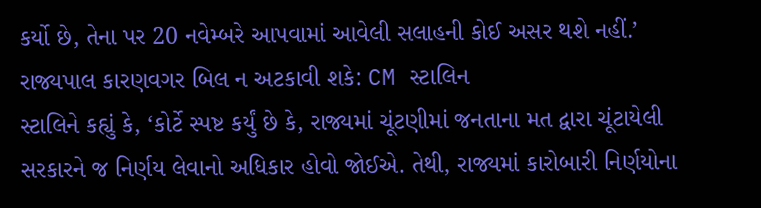કર્યો છે, તેના પર 20 નવેમ્બરે આપવામાં આવેલી સલાહની કોઈ અસર થશે નહીં.’
રાજ્યપાલ કારણવગર બિલ ન અટકાવી શકે: CM સ્ટાલિન
સ્ટાલિને કહ્યું કે, ‘કોર્ટે સ્પષ્ટ કર્યું છે કે, રાજ્યમાં ચૂંટણીમાં જનતાના મત દ્વારા ચૂંટાયેલી સરકારને જ નિર્ણય લેવાનો અધિકાર હોવો જોઈએ. તેથી, રાજ્યમાં કારોબારી નિર્ણયોના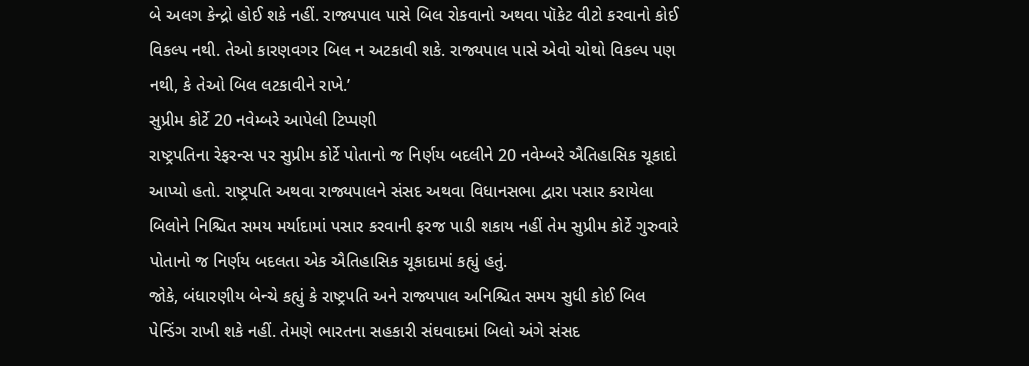બે અલગ કેન્દ્રો હોઈ શકે નહીં. રાજ્યપાલ પાસે બિલ રોકવાનો અથવા પૉકેટ વીટો કરવાનો કોઈ વિકલ્પ નથી. તેઓ કારણવગર બિલ ન અટકાવી શકે. રાજ્યપાલ પાસે એવો ચોથો વિકલ્પ પણ નથી, કે તેઓ બિલ લટકાવીને રાખે.’
સુપ્રીમ કોર્ટે 20 નવેમ્બરે આપેલી ટિપ્પણી
રાષ્ટ્રપતિના રેફરન્સ પર સુપ્રીમ કોર્ટે પોતાનો જ નિર્ણય બદલીને 20 નવેમ્બરે ઐતિહાસિક ચૂકાદો આપ્યો હતો. રાષ્ટ્રપતિ અથવા રાજ્યપાલને સંસદ અથવા વિધાનસભા દ્વારા પસાર કરાયેલા બિલોને નિશ્ચિત સમય મર્યાદામાં પસાર કરવાની ફરજ પાડી શકાય નહીં તેમ સુપ્રીમ કોર્ટે ગુરુવારે પોતાનો જ નિર્ણય બદલતા એક ઐતિહાસિક ચૂકાદામાં કહ્યું હતું.
જોકે, બંધારણીય બેન્ચે કહ્યું કે રાષ્ટ્રપતિ અને રાજ્યપાલ અનિશ્ચિત સમય સુધી કોઈ બિલ પેન્ડિંગ રાખી શકે નહીં. તેમણે ભારતના સહકારી સંઘવાદમાં બિલો અંગે સંસદ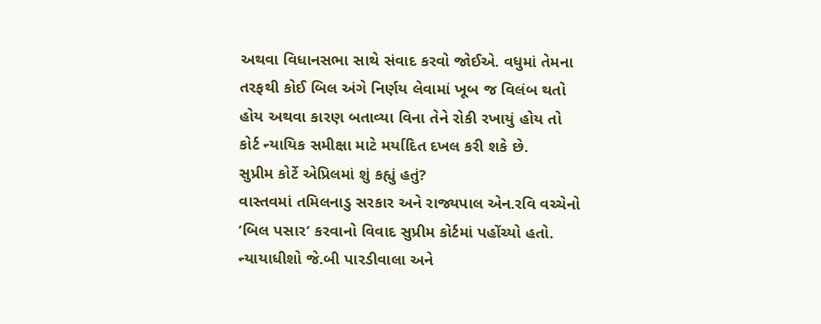અથવા વિધાનસભા સાથે સંવાદ કરવો જોઈએ. વધુમાં તેમના તરફથી કોઈ બિલ અંગે નિર્ણય લેવામાં ખૂબ જ વિલંબ થતો હોય અથવા કારણ બતાવ્યા વિના તેને રોકી રખાયું હોય તો કોર્ટ ન્યાયિક સમીક્ષા માટે મર્યાદિત દખલ કરી શકે છે.
સુપ્રીમ કોર્ટે એપ્રિલમાં શું કહ્યું હતું?
વાસ્તવમાં તમિલનાડુ સરકાર અને રાજ્યપાલ એન.રવિ વચ્ચેનો ‘બિલ પસાર’ કરવાનો વિવાદ સુપ્રીમ કોર્ટમાં પહોંચ્યો હતો. ન્યાયાધીશો જે.બી પારડીવાલા અને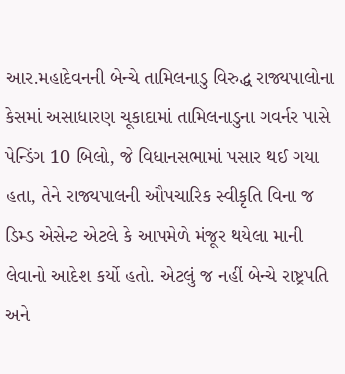આર.મહાદેવનની બેન્ચે તામિલનાડુ વિરુદ્ધ રાજ્યપાલોના કેસમાં અસાધારણ ચૂકાદામાં તામિલનાડુના ગવર્નર પાસે પેન્ડિંગ 10 બિલો, જે વિધાનસભામાં પસાર થઈ ગયા હતા, તેને રાજ્યપાલની ઔપચારિક સ્વીકૃતિ વિના જ ડિમ્ડ એસેન્ટ એટલે કે આપમેળે મંજૂર થયેલા માની લેવાનો આદેશ કર્યો હતો. એટલું જ નહીં બેન્ચે રાષ્ટ્રપતિ અને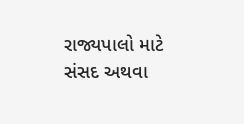રાજ્યપાલો માટે સંસદ અથવા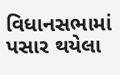વિધાનસભામાં પસાર થયેલા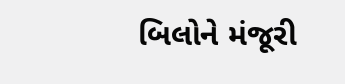બિલોને મંજૂરી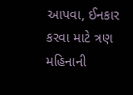આપવા, ઈનકાર કરવા માટે ત્રણ મહિનાની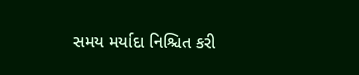સમય મર્યાદા નિશ્ચિત કરી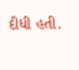દીધી હતી.